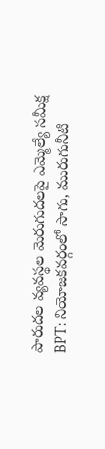పారుదల వ్యవస్థల మెరుగుదలపై ఎమ్మెల్యే సమీక్ష
BPT: నియోజకవర్గంలో సాగు, మురుగునీటి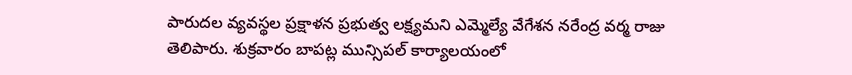పారుదల వ్యవస్థల ప్రక్షాళన ప్రభుత్వ లక్ష్యమని ఎమ్మెల్యే వేగేశన నరేంద్ర వర్మ రాజు తెలిపారు. శుక్రవారం బాపట్ల మున్సిపల్ కార్యాలయంలో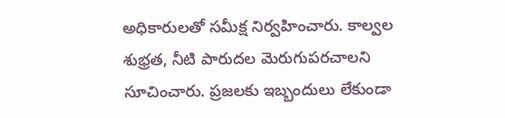అధికారులతో సమీక్ష నిర్వహించారు. కాల్వల శుభ్రత, నీటి పారుదల మెరుగుపరచాలని సూచించారు. ప్రజలకు ఇబ్బందులు లేకుండా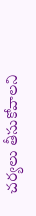చర్యలు తీసుకోవాలని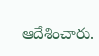ఆదేశించారు.